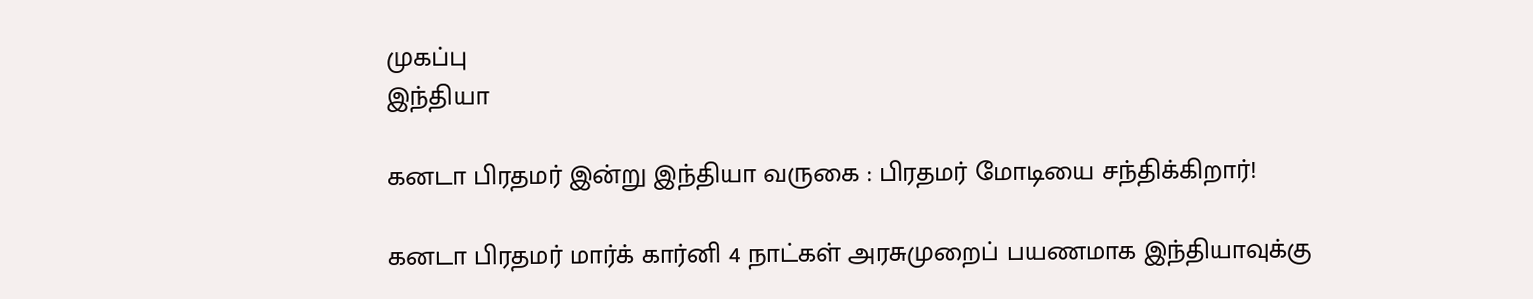முகப்பு
இந்தியா

கனடா பிரதமர் இன்று இந்தியா வருகை : பிரதமர் மோடியை சந்திக்கிறார்!

கனடா பிரதமர் மார்க் கார்னி 4 நாட்கள் அரசுமுறைப் பயணமாக இந்தியாவுக்கு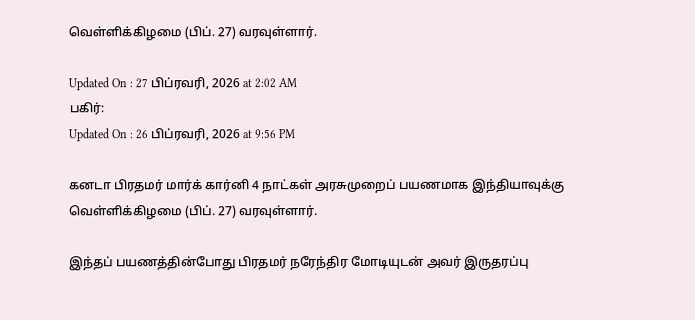வெள்ளிக்கிழமை (பிப். 27) வரவுள்ளார்.

Updated On : 27 பிப்ரவரி, 2026 at 2:02 AM
பகிர்:
Updated On : 26 பிப்ரவரி, 2026 at 9:56 PM

கனடா பிரதமர் மார்க் கார்னி 4 நாட்கள் அரசுமுறைப் பயணமாக இந்தியாவுக்கு வெள்ளிக்கிழமை (பிப். 27) வரவுள்ளார்.

இந்தப் பயணத்தின்போது பிரதமர் நரேந்திர மோடியுடன் அவர் இருதரப்பு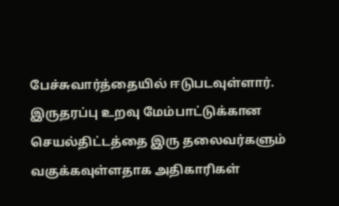பேச்சுவார்த்தையில் ஈடுபடவுள்ளார். இருதரப்பு உறவு மேம்பாட்டுக்கான செயல்திட்டத்தை இரு தலைவர்களும் வகுக்கவுள்ளதாக அதிகாரிகள்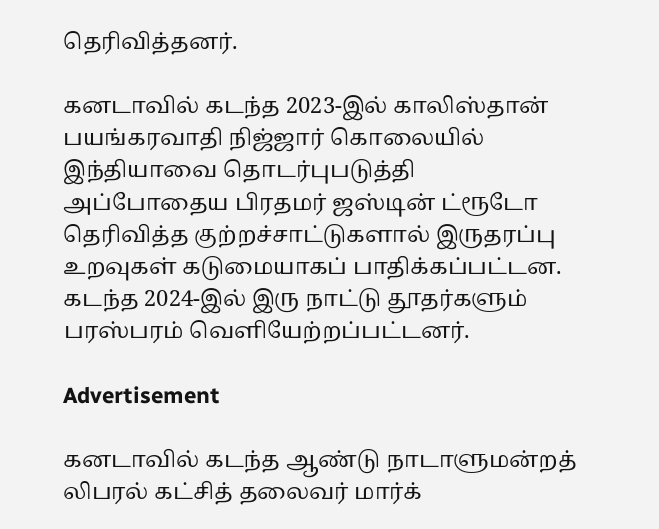தெரிவித்தனர்.

கனடாவில் கடந்த 2023-இல் காலிஸ்தான் பயங்கரவாதி நிஜ்ஜார் கொலையில் இந்தியாவை தொடர்புபடுத்தி அப்போதைய பிரதமர் ஜஸ்டின் ட்ரூடோ தெரிவித்த குற்றச்சாட்டுகளால் இருதரப்பு உறவுகள் கடுமையாகப் பாதிக்கப்பட்டன. கடந்த 2024-இல் இரு நாட்டு தூதர்களும் பரஸ்பரம் வெளியேற்றப்பட்டனர்.

Advertisement

கனடாவில் கடந்த ஆண்டு நாடாளுமன்றத் லிபரல் கட்சித் தலைவர் மார்க்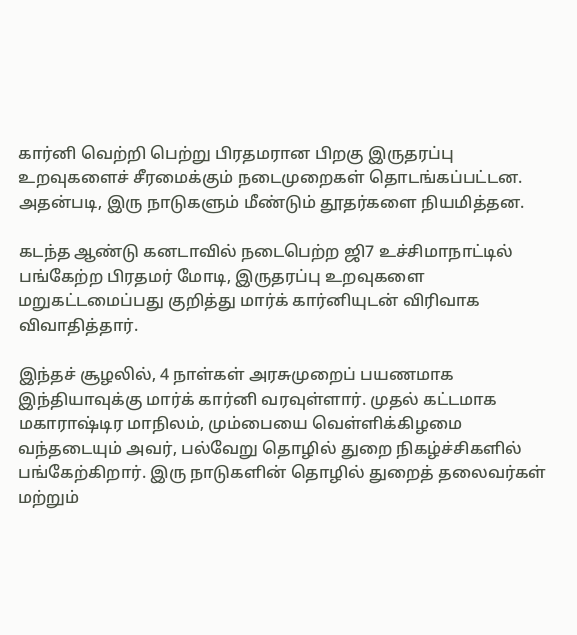கார்னி வெற்றி பெற்று பிரதமரான பிறகு இருதரப்பு உறவுகளைச் சீரமைக்கும் நடைமுறைகள் தொடங்கப்பட்டன. அதன்படி, இரு நாடுகளும் மீண்டும் தூதர்களை நியமித்தன.

கடந்த ஆண்டு கனடாவில் நடைபெற்ற ஜி7 உச்சிமாநாட்டில் பங்கேற்ற பிரதமர் மோடி, இருதரப்பு உறவுகளை மறுகட்டமைப்பது குறித்து மார்க் கார்னியுடன் விரிவாக விவாதித்தார்.

இந்தச் சூழலில், 4 நாள்கள் அரசுமுறைப் பயணமாக இந்தியாவுக்கு மார்க் கார்னி வரவுள்ளார். முதல் கட்டமாக மகாராஷ்டிர மாநிலம், மும்பையை வெள்ளிக்கிழமை வந்தடையும் அவர், பல்வேறு தொழில் துறை நிகழ்ச்சிகளில் பங்கேற்கிறார். இரு நாடுகளின் தொழில் துறைத் தலைவர்கள் மற்றும்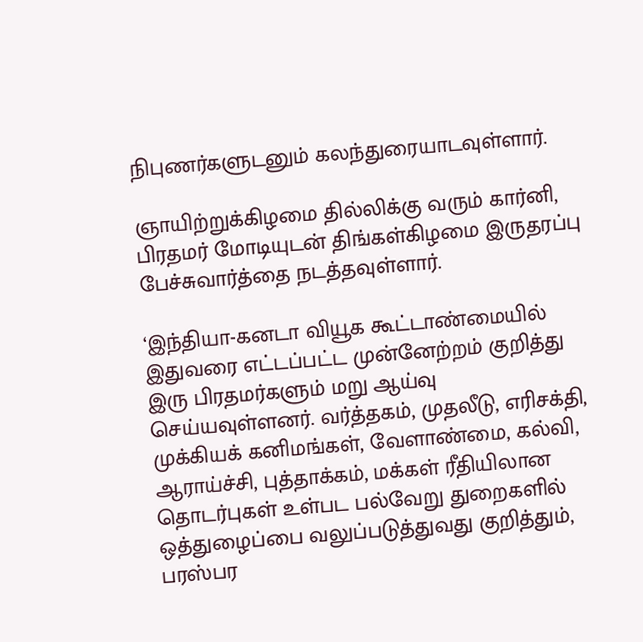நிபுணர்களுடனும் கலந்துரையாடவுள்ளார்.

ஞாயிற்றுக்கிழமை தில்லிக்கு வரும் கார்னி, பிரதமர் மோடியுடன் திங்கள்கிழமை இருதரப்பு பேச்சுவார்த்தை நடத்தவுள்ளார்.

‘இந்தியா-கனடா வியூக கூட்டாண்மையில் இதுவரை எட்டப்பட்ட முன்னேற்றம் குறித்து இரு பிரதமர்களும் மறு ஆய்வு செய்யவுள்ளனர். வர்த்தகம், முதலீடு, எரிசக்தி, முக்கியக் கனிமங்கள், வேளாண்மை, கல்வி, ஆராய்ச்சி, புத்தாக்கம், மக்கள் ரீதியிலான தொடர்புகள் உள்பட பல்வேறு துறைகளில் ஒத்துழைப்பை வலுப்படுத்துவது குறித்தும், பரஸ்பர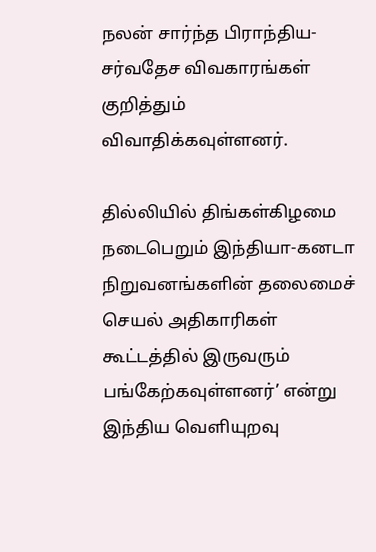நலன் சார்ந்த பிராந்திய-சர்வதேச விவகாரங்கள் குறித்தும் விவாதிக்கவுள்ளனர்.

தில்லியில் திங்கள்கிழமை நடைபெறும் இந்தியா-கனடா நிறுவனங்களின் தலைமைச் செயல் அதிகாரிகள் கூட்டத்தில் இருவரும் பங்கேற்கவுள்ளனர்’ என்று இந்திய வெளியுறவு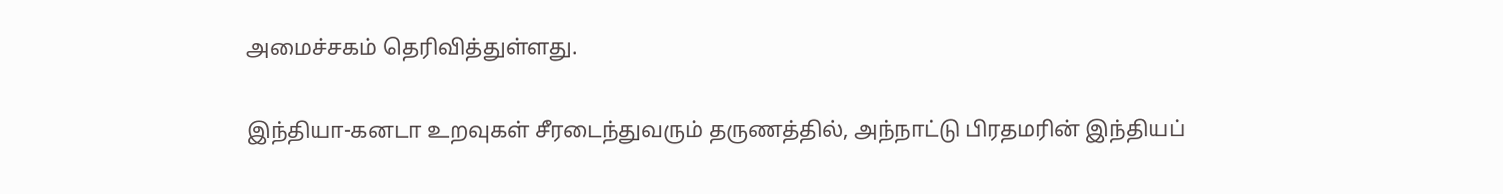அமைச்சகம் தெரிவித்துள்ளது.

இந்தியா-கனடா உறவுகள் சீரடைந்துவரும் தருணத்தில், அந்நாட்டு பிரதமரின் இந்தியப்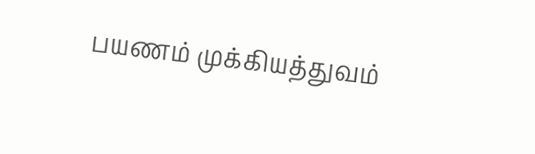பயணம் முக்கியத்துவம்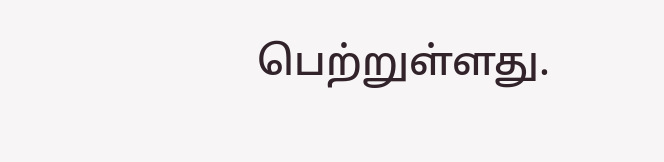பெற்றுள்ளது.